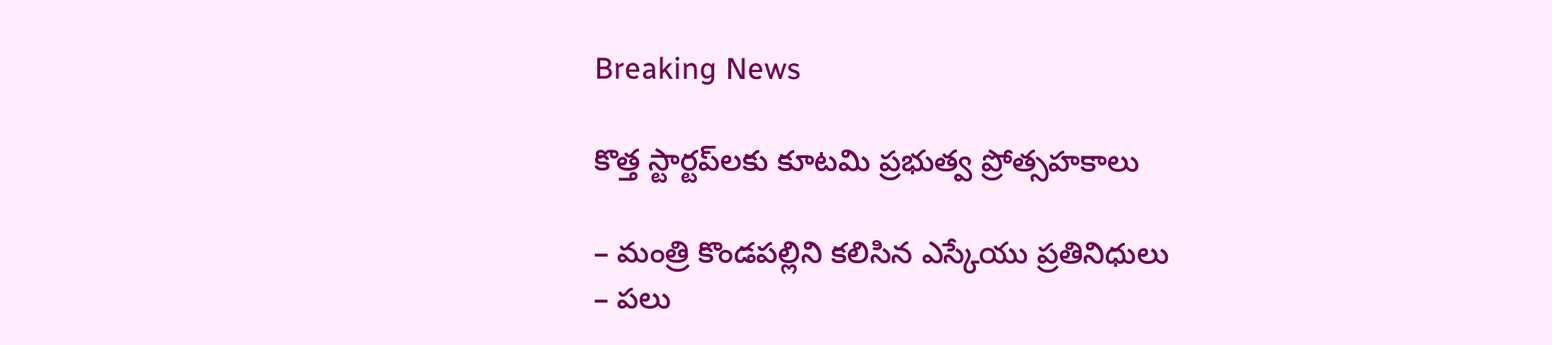Breaking News

కొత్త స్టార్ట‌ప్‌ల‌కు కూట‌మి ప్ర‌భుత్వ ప్రోత్స‌హ‌కాలు

– మంత్రి కొండ‌ప‌ల్లిని క‌లిసిన ఎస్కేయు ప్ర‌తినిధులు
– ప‌లు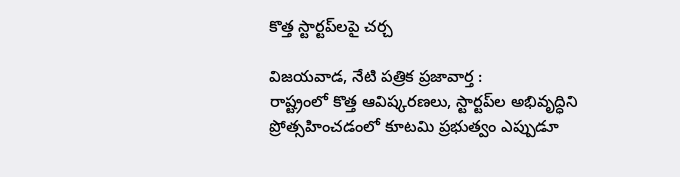కొత్త స్టార్ట‌ప్‌ల‌పై చ‌ర్చ‌

విజ‌య‌వాడ‌, నేటి పత్రిక ప్రజావార్త :
రాష్ట్రంలో కొత్త‌ ఆవిష్కరణలు, స్టార్టప్‌ల అభివృద్ధిని ప్రోత్సహించడంలో కూట‌మి ప్ర‌భుత్వం ఎప్పుడూ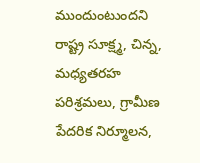ముందుంటుంద‌ని రాష్ట్ర సూక్ష్మ, చిన్న, మధ్యతరహ పరిశ్రమలు, గ్రామీణ పేదరిక నిర్మూలన,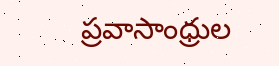ప్రవాసాంధ్రుల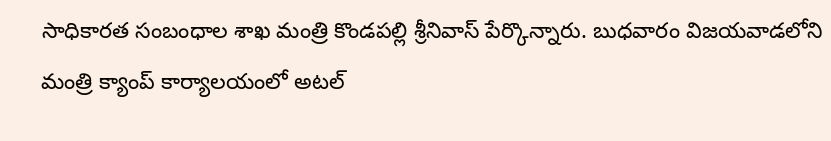సాధికారత సంబంధాల శాఖ మంత్రి కొండపల్లి శ్రీనివాస్ పేర్కొన్నారు. బుధ‌వారం విజ‌య‌వాడ‌లోని మంత్రి క్యాంప్ కార్యాల‌యంలో అటల్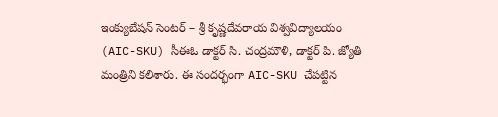ఇంక్యుబేషన్ సెంటర్ – శ్రీ కృష్ణదేవరాయ విశ్వవిద్యాలయం (AIC-SKU) సీఈఓ డాక్టర్ సి. చంద్రమౌళి, డాక్టర్ పి. జ్యోతి మంత్రిని క‌లిశారు. ఈ సంద‌ర్భంగా AIC-SKU చేపట్టిన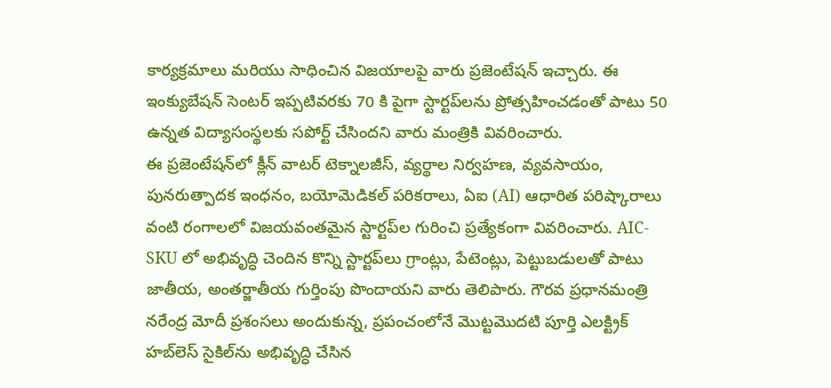కార్యక్రమాలు మరియు సాధించిన విజయాలపై వారు ప్రజెంటేషన్ ఇచ్చారు. ఈ ఇంక్యుబేషన్ సెంటర్ ఇప్పటివరకు 70 కి పైగా స్టార్టప్‌లను ప్రోత్సహించ‌డంతో పాటు 50 ఉన్న‌త విద్యాసంస్థ‌ల‌కు స‌పోర్ట్ చేసింద‌ని వారు మంత్రికి వివ‌రించారు.
ఈ ప్రజెంటేషన్‌లో క్లీన్ వాటర్ టెక్నాలజీస్, వ్యర్థాల నిర్వహణ, వ్య‌వ‌సాయం, పునరుత్పాదక ఇంధనం, బయోమెడికల్ పరికరాలు, ఏఐ (AI) ఆధారిత పరిష్కారాలు వంటి రంగాల‌లో విజ‌య‌వంత‌మైన స్టార్ట‌ప్‌ల గురించి ప్ర‌త్యేకంగా వివ‌రించారు. AIC-SKU లో అభివృద్ధి చెందిన కొన్ని స్టార్ట‌ప్‌లు గ్రాంట్లు, పేటెంట్లు, పెట్టుబడులతో పాటు జాతీయ, అంతర్జాతీయ గుర్తింపు పొందాయ‌ని వారు తెలిపారు. గౌరవ ప్రధానమంత్రి నరేంద్ర మోదీ ప్రశంసలు అందుకున్న, ప్రపంచంలోనే మొట్టమొదటి పూర్తి ఎలక్ట్రిక్ హబ్‌లెస్ సైకిల్‌ను అభివృద్ధి చేసిన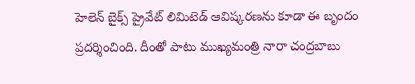హెలెన్ బైక్స్ ప్రైవేట్ లిమిటెడ్‌ ఆవిష్కరణను కూడా ఈ బృందం ప్రదర్శించింది. దీంతో పాటు ముఖ్య‌మంత్రి నారా చంద్ర‌బాబు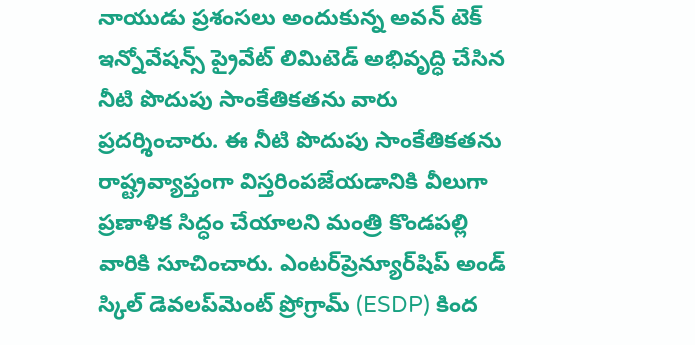నాయుడు ప్ర‌శంస‌లు అందుకున్న అవన్ టెక్ ఇన్నోవేషన్స్ ప్రైవేట్ లిమిటెడ్‌ అభివృద్ధి చేసిన నీటి పొదుపు సాంకేతికతను వారు ప్రదర్శించారు. ఈ నీటి పొదుపు సాంకేతికతను రాష్ట్రవ్యాప్తంగా విస్తరింపజేయడానికి వీలుగా ప్ర‌ణాళిక సిద్ధం చేయాల‌ని మంత్రి కొండ‌ప‌ల్లి వారికి సూచించారు. ఎంటర్‌ప్రెన్యూర్‌షిప్ అండ్ స్కిల్ డెవలప్‌మెంట్ ప్రోగ్రామ్ (ESDP) కింద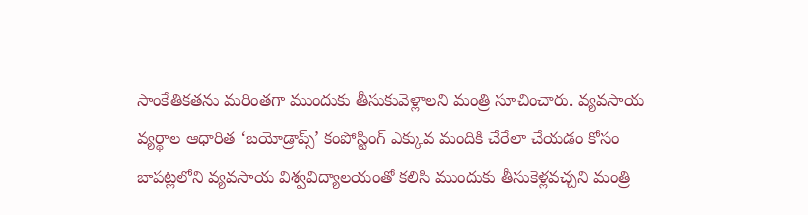సాంకేతిక‌త‌ను మ‌రింత‌గా ముందుకు తీసుకువెళ్లాల‌ని మంత్రి సూచించారు. వ్యవసాయ వ్యర్థాల ఆధారిత ‘బయోడ్రాప్స్’ కంపోస్టింగ్ ఎక్కువ మందికి చేరేలా చేయ‌డం కోసం బాపట్లలోని వ్యవసాయ విశ్వవిద్యాలయంతో కలిసి ముందుకు తీసుకెళ్లవచ్చని మంత్రి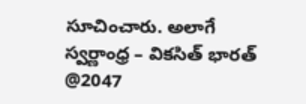సూచించారు. అలాగే స్వర్ణాంధ్ర – వికసిత్ భారత్ @2047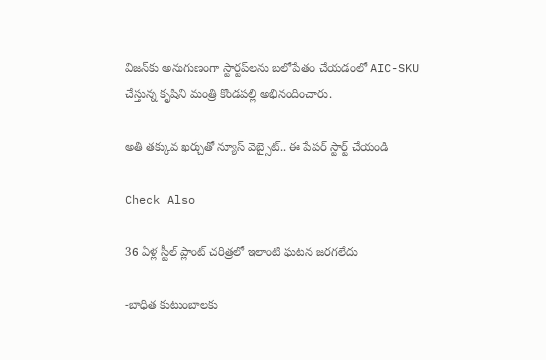విజన్‌కు అనుగుణంగా స్టార్టప్‌ల‌ను బలోపేతం చేయడంలో AIC-SKU చేస్తున్న కృషిని మంత్రి కొండ‌ప‌ల్లి అభినందించారు.

అతి తక్కువ ఖర్చుతో న్యూస్ వెబ్సైట్.. ఈ పేపర్ స్టార్ట్ చేయండి

Check Also

36 ఏళ్ల స్టీల్ ప్లాంట్ చరిత్రలో ఇలాంటి ఘటన జరగలేదు

-బాధిత కుటుంబాలకు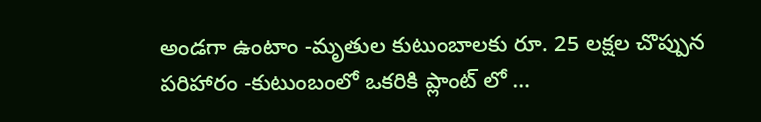అండగా ఉంటాం -మృతుల కుటుంబాలకు రూ. 25 లక్షల చొప్పున పరిహారం -కుటుంబంలో ఒకరికి ప్లాంట్ లో …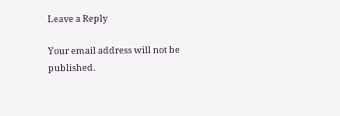Leave a Reply

Your email address will not be published.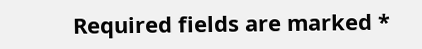Required fields are marked *